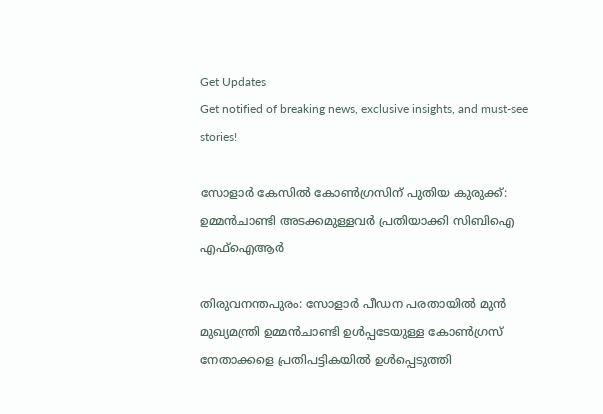Get Updates
Get notified of breaking news, exclusive insights, and must-see stories!

സോളാര്‍ കേസില്‍ കോണ്‍ഗ്രസിന് പുതിയ കുരുക്ക്: ഉമ്മന്‍ചാണ്ടി അടക്കമുള്ളവര്‍ പ്രതിയാക്കി സിബിഐ എഫ്ഐആര്‍

തിരുവനന്തപുരം: സോളാര്‍ പീഡന പരതായില്‍ മുന്‍ മുഖ്യമന്ത്രി ഉമ്മന്‍ചാണ്ടി ഉള്‍പ്പടേയുള്ള കോണ്‍ഗ്രസ് നേതാക്കളെ പ്രതിപട്ടികയില്‍ ഉള്‍പ്പെടുത്തി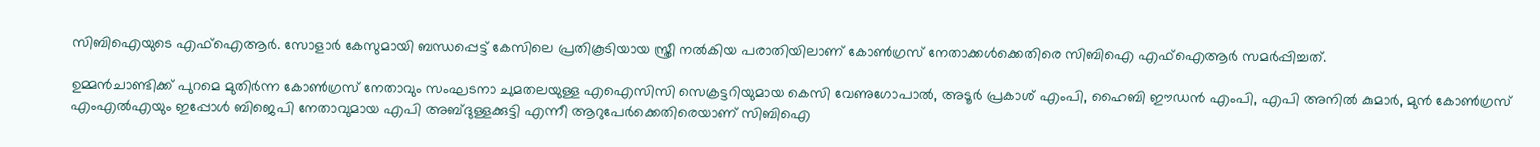സിബിഐയുടെ എഫ്ഐആര്‍. സോളാര്‍ കേസുമായി ബന്ധപ്പെട്ട് കേസിലെ പ്രതികൂടിയായ സ്ത്രീ നല്‍കിയ പരാതിയിലാണ് കോണ്‍ഗ്രസ് നേതാക്കള്‍ക്കെതിരെ സിബിഐ എഫ്ഐആര്‍ സമര്‍പ്പിച്ചത്.

ഉമ്മന്‍ചാണ്ടിക്ക് പുറമെ മുതിര്‍ന്ന കോണ്‍ഗ്രസ് നേതാവും സംഘടനാ ചുമതലയുള്ള എഐസിസി സെക്രട്ടറിയുമായ കെസി വേണുഗോപാല്‍, അടൂര്‍ പ്രകാശ് എംപി, ഹൈബി ഈഡന്‍ എംപി, എപി അനില്‍ കുമാര്‍, മുന്‍ കോണ്‍ഗ്രസ് എംഎല്‍എയും ഇപ്പോള്‍ ബിജെപി നേതാവുമായ എപി അബ്ദുള്ളക്കുട്ടി എന്നീ ആറുപേര്‍ക്കെതിരെയാണ് സിബിഐ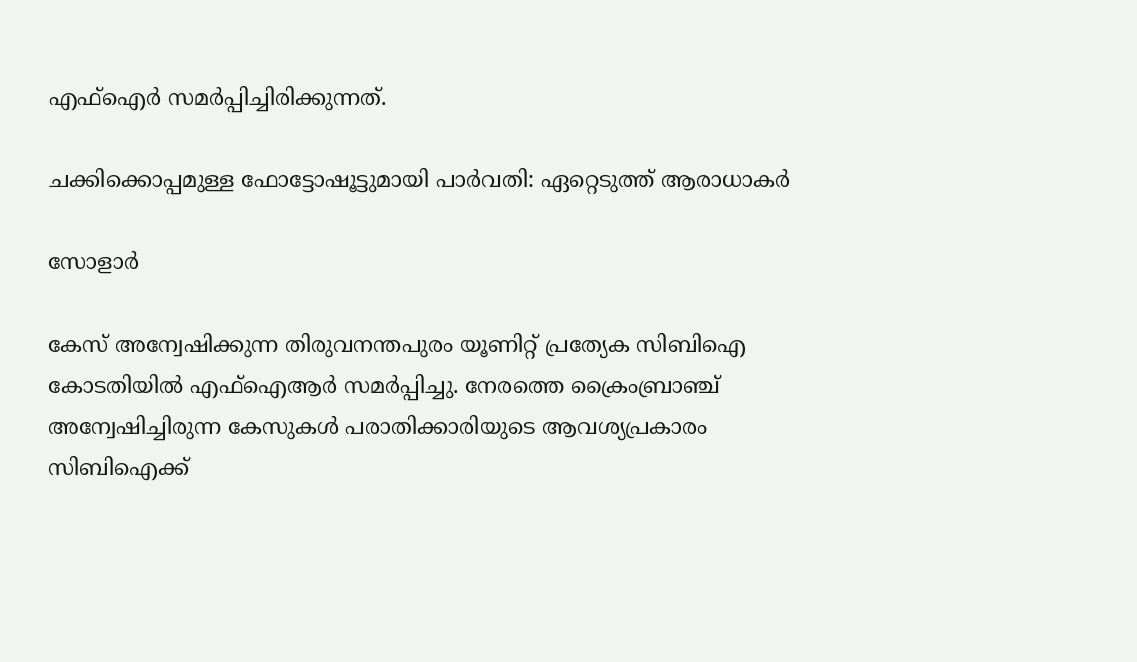എഫ്ഐര്‍ സമര്‍പ്പിച്ചിരിക്കുന്നത്.

ചക്കിക്കൊപ്പമുള്ള ഫോട്ടോഷൂട്ടുമായി പാര്‍വതി: ഏറ്റെടുത്ത് ആരാധാകര്‍

സോളാര്‍

കേസ് അന്വേഷിക്കുന്ന തിരുവനന്തപുരം യൂണിറ്റ് പ്രത്യേക സിബിഐ കോടതിയില്‍ എഫ്ഐആര്‍ സമര്‍പ്പിച്ചു. നേരത്തെ ക്രൈംബ്രാഞ്ച് അന്വേഷിച്ചിരുന്ന കേസുകള്‍ പരാതിക്കാരിയുടെ ആവശ്യപ്രകാരം സിബിഐക്ക്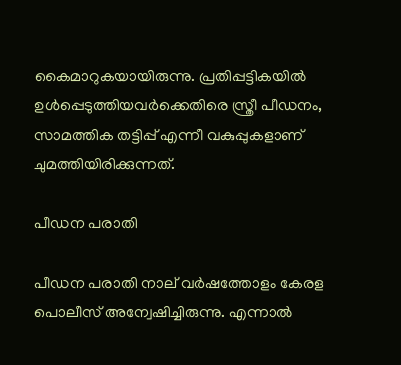കൈമാറുകയായിരുന്നു. പ്രതിപ്പട്ടികയില്‍ ഉള്‍പ്പെടുത്തിയവര്‍ക്കെതിരെ സ്ത്രീ പീഡനം, സാമത്തിക തട്ടിപ്പ് എന്നീ വകുപ്പുകളാണ് ചുമത്തിയിരിക്കുന്നത്.

പീഡന പരാതി

പീഡന പരാതി നാല് വര്‍ഷത്തോളം കേരള പൊലീസ് അന്വേഷിച്ചിരുന്നു. എന്നാല്‍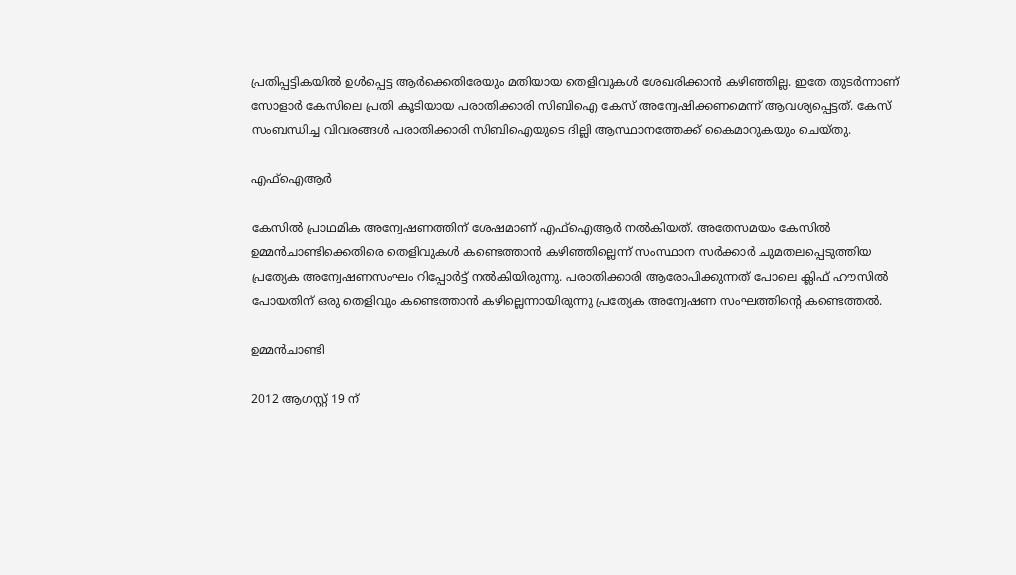പ്രതിപ്പട്ടികയില്‍ ഉള്‍പ്പെട്ട ആര്‍ക്കെതിരേയും മതിയായ തെളിവുകള്‍ ശേഖരിക്കാന്‍ കഴിഞ്ഞില്ല. ഇതേ തുടര്‍ന്നാണ് സോളാര്‍ കേസിലെ പ്രതി കൂടിയായ പരാതിക്കാരി സിബിഐ കേസ് അന്വേഷിക്കണമെന്ന് ആവശ്യപ്പെട്ടത്. കേസ് സംബന്ധിച്ച വിവരങ്ങള്‍ പരാതിക്കാരി സിബിഐയുടെ ദില്ലി ആസ്ഥാനത്തേക്ക് കൈമാറുകയും ചെയ്തു.

എഫ്ഐആര്‍

കേസില്‍ പ്രാഥമിക അന്വേഷണത്തിന് ശേഷമാണ് എഫ്ഐആര്‍ നല്‍കിയത്. അതേസമയം കേസില്‍ ഉമ്മന്‍ചാണ്ടിക്കെതിരെ തെളിവുകള്‍ കണ്ടെത്താന്‍ കഴിഞ്ഞില്ലെന്ന് സംസ്ഥാന സര്‍ക്കാര്‍ ചുമതലപ്പെടുത്തിയ പ്രത്യേക അന്വേഷണസംഘം റിപ്പോര്‍ട്ട് നല്‍കിയിരുന്നു. പരാതിക്കാരി ആരോപിക്കുന്നത് പോലെ ക്ലിഫ് ഹൗസില്‍ പോയതിന് ഒരു തെളിവും കണ്ടെത്താന്‍ കഴില്ലെന്നായിരുന്നു പ്രത്യേക അന്വേഷണ സംഘത്തിന്‍റെ കണ്ടെത്തല്‍.

ഉമ്മന്‍ചാണ്ടി

2012 ആഗസ്റ്റ് 19 ന്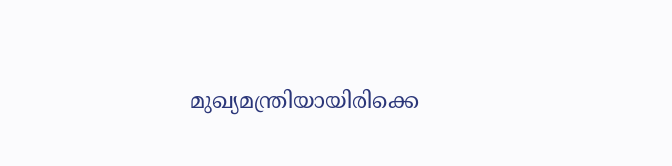മുഖ്യമന്ത്രിയായിരിക്കെ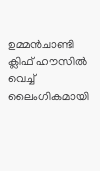ഉമ്മന്‍ചാണ്ടി ക്ലിഫ് ഹൗസില്‍ വെച്ച് ലൈംഗികമായി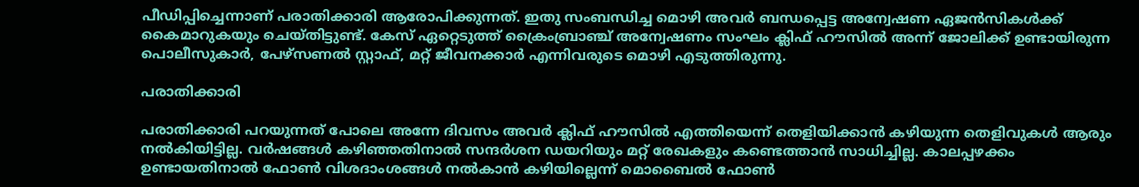പീഡിപ്പിച്ചെന്നാണ് പരാതിക്കാരി ആരോപിക്കുന്നത്. ഇതു സംബന്ധിച്ച മൊഴി അവര്‍ ബന്ധപ്പെട്ട അന്വേഷണ ഏജന്‍സികള്‍ക്ക് കൈമാറുകയും ചെയ്തിട്ടുണ്ട്. കേസ് ഏറ്റെടുത്ത് ക്രൈംബ്രാഞ്ച് അന്വേഷണം സംഘം ക്ലിഫ് ഹൗസില്‍ അന്ന് ജോലിക്ക് ഉണ്ടായിരുന്ന പൊലീസുകാര്‍, പേഴ്സണല്‍ സ്റ്റാഫ്, മറ്റ് ജീവനക്കാര്‍ എന്നിവരുടെ മൊഴി എടുത്തിരുന്നു.

പരാതിക്കാരി

പരാതിക്കാരി പറയുന്നത് പോലെ അന്നേ ദിവസം അവര്‍ ക്ലിഫ് ഹൗസില്‍ എത്തിയെന്ന് തെളിയിക്കാന്‍ കഴിയുന്ന തെളിവുകള്‍ ആരും നല്‍കിയിട്ടില്ല. വര്‍ഷങ്ങള്‍ കഴിഞ്ഞതിനാല്‍ സന്ദര്‍ശന ഡയറിയും മറ്റ് രേഖകളും കണ്ടെത്താന്‍ സാധിച്ചില്ല. കാലപ്പഴക്കം ഉണ്ടായതിനാല്‍ ഫോണ്‍ വിശദാംശങ്ങള്‍ നല്‍കാന്‍ കഴിയില്ലെന്ന് മൊബൈല്‍ ഫോണ്‍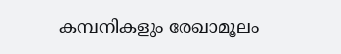കമ്പനികളും രേഖാമൂലം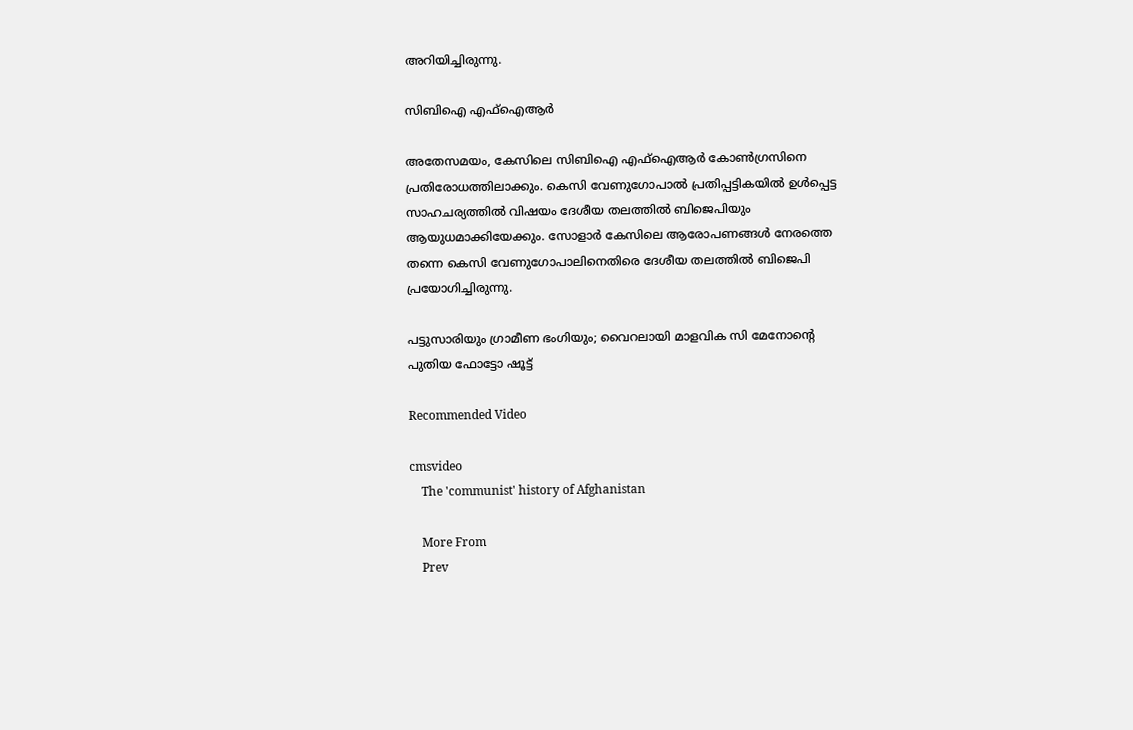അറിയിച്ചിരുന്നു.

സിബിഐ എഫ്ഐആര്‍

അതേസമയം, കേസിലെ സിബിഐ എഫ്ഐആര്‍ കോണ്‍ഗ്രസിനെ പ്രതിരോധത്തിലാക്കും. കെസി വേണുഗോപാല്‍ പ്രതിപ്പട്ടികയില്‍ ഉള്‍പ്പെട്ട സാഹചര്യത്തില്‍ വിഷയം ദേശീയ തലത്തില്‍ ബിജെപിയും ആയുധമാക്കിയേക്കും. സോളാര്‍ കേസിലെ ആരോപണങ്ങള്‍ നേരത്തെ തന്നെ കെസി വേണുഗോപാലിനെതിരെ ദേശീയ തലത്തില്‍ ബിജെപി പ്രയോഗിച്ചിരുന്നു.

പട്ടുസാരിയും ഗ്രാമീണ ഭംഗിയും; വൈറലായി മാളവിക സി മേനോന്‍റെ പുതിയ ഫോട്ടോ ഷൂട്ട്

Recommended Video

cmsvideo
    The 'communist' history of Afghanistan

    More From
    Prev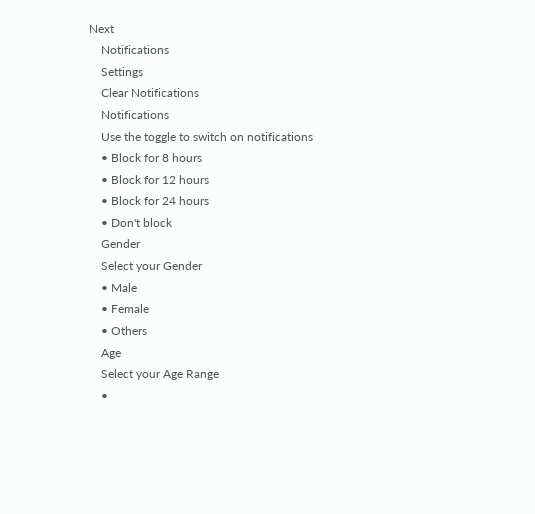Next
    Notifications
    Settings
    Clear Notifications
    Notifications
    Use the toggle to switch on notifications
    • Block for 8 hours
    • Block for 12 hours
    • Block for 24 hours
    • Don't block
    Gender
    Select your Gender
    • Male
    • Female
    • Others
    Age
    Select your Age Range
    •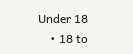Under 18
    • 18 to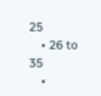25
    • 26 to 35
    •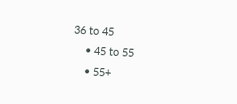36 to 45
    • 45 to 55
    • 55+